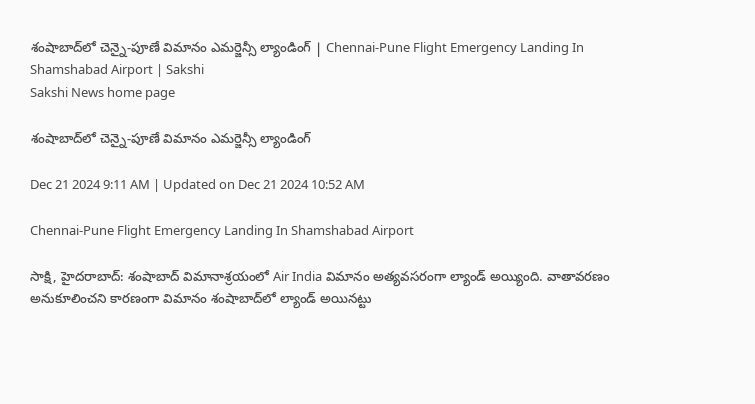శంషాబాద్‌లో చెన్నై-పూణే విమానం ఎమర్జెన్సీ ల్యాండింగ్‌ | Chennai-Pune Flight Emergency Landing In Shamshabad Airport | Sakshi
Sakshi News home page

శంషాబాద్‌లో చెన్నై-పూణే విమానం ఎమర్జెన్సీ ల్యాండింగ్‌

Dec 21 2024 9:11 AM | Updated on Dec 21 2024 10:52 AM

Chennai-Pune Flight Emergency Landing In Shamshabad Airport

సాక్షి, హైదరాబాద్‌: శంషాబాద్‌ విమానాశ్రయంలో Air India విమానం అత్యవసరంగా ల్యాండ్‌ అయ్యింది. వాతావరణం అనుకూలించని కారణంగా విమానం శంషాబాద్‌లో ల్యాండ్‌ అయినట్టు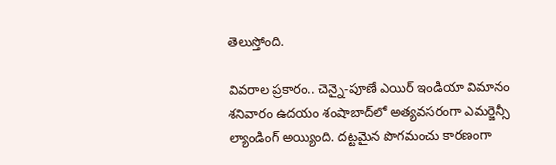తెలుస్తోంది.

వివరాల ప్రకారం.. చెన్నై-పూణే ఎయిర్‌ ఇండియా విమానం శనివారం ఉదయం శంషాబాద్‌లో అత్యవసరంగా ఎమర్జెన్సీ ల్యాండింగ్‌ అయ్యింది. దట్టమైన పొగమంచు కారణంగా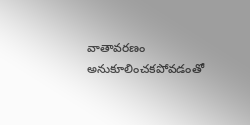వాతావరణం అనుకూలించకపోవడంతో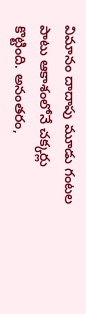విమానం దాదాపు మూడు గంటల పాటు ఆకాశంలోనే చక్కర్లు కొట్టింది. అనంతరం,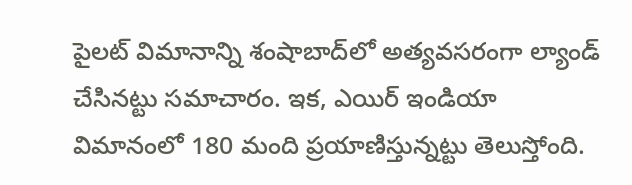పైలట్‌ విమానాన్ని శంషాబాద్‌లో అత్యవసరంగా ల్యాండ్‌ చేసినట్టు సమాచారం. ఇక, ఎయిర్‌ ఇండియా విమానంలో 180 మంది ప్రయాణిస్తున్నట్టు తెలుస్తోంది.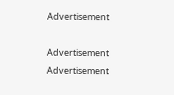Advertisement

Advertisement
Advertisement